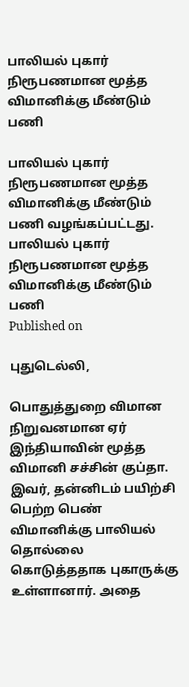பாலியல் புகார் நிரூபணமான மூத்த விமானிக்கு மீண்டும் பணி

பாலியல் புகார் நிரூபணமான மூத்த விமானிக்கு மீண்டும் பணி வழங்கப்பட்டது.
பாலியல் புகார் நிரூபணமான மூத்த விமானிக்கு மீண்டும் பணி
Published on

புதுடெல்லி,

பொதுத்துறை விமான நிறுவனமான ஏர் இந்தியாவின் மூத்த விமானி சச்சின் குப்தா. இவர், தன்னிடம் பயிற்சி பெற்ற பெண் விமானிக்கு பாலியல் தொல்லை கொடுத்ததாக புகாருக்கு உள்ளானார். அதை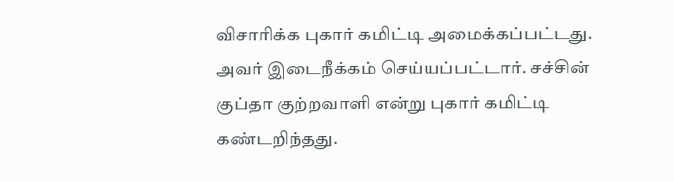விசாரிக்க புகார் கமிட்டி அமைக்கப்பட்டது. அவர் இடைநீக்கம் செய்யப்பட்டார். சச்சின் குப்தா குற்றவாளி என்று புகார் கமிட்டி கண்டறிந்தது.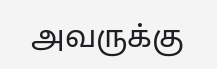அவருக்கு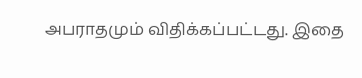அபராதமும் விதிக்கப்பட்டது. இதை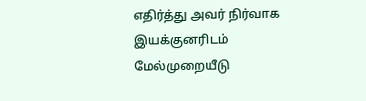எதிர்த்து அவர் நிர்வாக இயக்குனரிடம் மேல்முறையீடு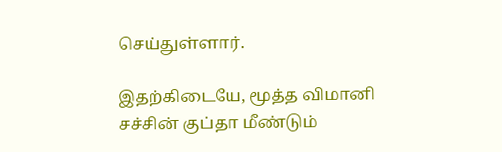செய்துள்ளார்.

இதற்கிடையே, மூத்த விமானி சச்சின் குப்தா மீண்டும்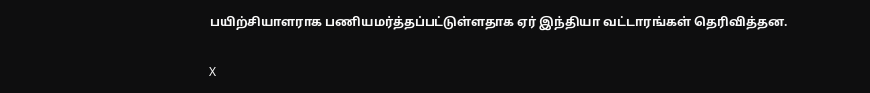பயிற்சியாளராக பணியமர்த்தப்பட்டுள்ளதாக ஏர் இந்தியா வட்டாரங்கள் தெரிவித்தன.

X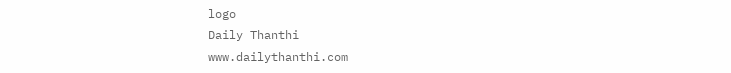logo
Daily Thanthi
www.dailythanthi.com